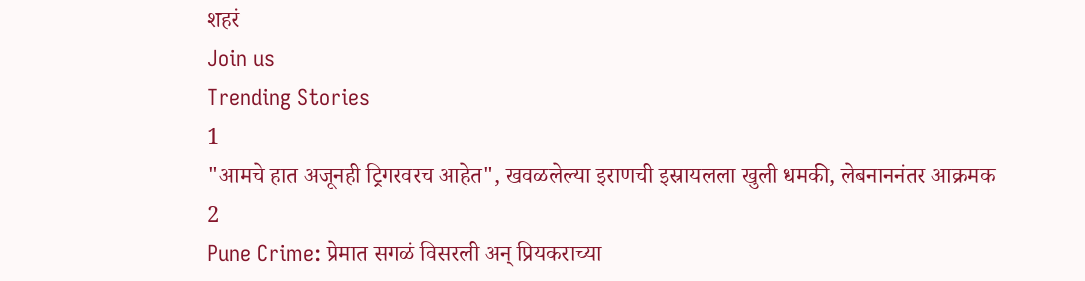शहरं
Join us
Trending Stories
1
"आमचे हात अजूनही ट्रिगरवरच आहेत", खवळलेल्या इराणची इस्रायलला खुली धमकी, लेबनाननंतर आक्रमक
2
Pune Crime: प्रेमात सगळं विसरली अन् प्रियकराच्या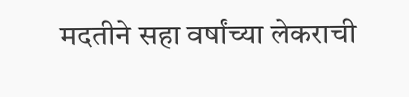मदतीने सहा वर्षांच्या लेकराची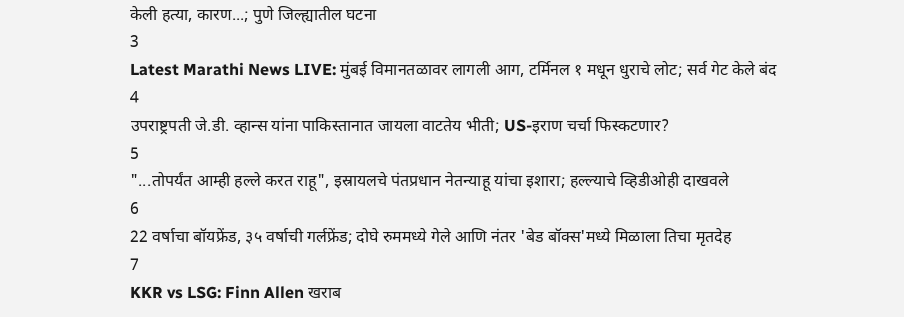केली हत्या, कारण...; पुणे जिल्ह्यातील घटना
3
Latest Marathi News LIVE: मुंबई विमानतळावर लागली आग, टर्मिनल १ मधून धुराचे लोट; सर्व गेट केले बंद
4
उपराष्ट्रपती जे.डी. व्हान्स यांना पाकिस्तानात जायला वाटतेय भीती; US-इराण चर्चा फिस्कटणार?
5
"...तोपर्यंत आम्ही हल्ले करत राहू", इस्रायलचे पंतप्रधान नेतन्याहू यांचा इशारा; हल्ल्याचे व्हिडीओही दाखवले
6
22 वर्षाचा बॉयफ्रेंड, ३५ वर्षाची गर्लफ्रेंड; दोघे रुममध्ये गेले आणि नंतर 'बेड बॉक्स'मध्ये मिळाला तिचा मृतदेह
7
KKR vs LSG: Finn Allen खराब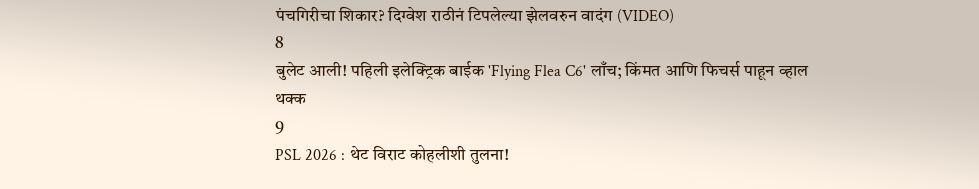पंचगिरीचा शिकार? दिग्वेश राठीनं टिपलेल्या झेलवरुन वादंग (VIDEO)
8
बुलेट आली! पहिली इलेक्ट्रिक बाईक 'Flying Flea C6' लाँच; किंमत आणि फिचर्स पाहून व्हाल थक्क
9
PSL 2026 : थेट विराट कोहलीशी तुलना!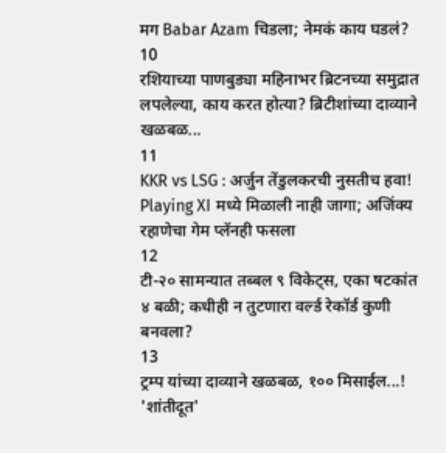मग Babar Azam चिडला; नेमकं काय घडलं?
10
रशियाच्या पाणबुड्या महिनाभर ब्रिटनच्या समुद्रात लपलेल्या, काय करत होत्या? ब्रिटीशांच्या दाव्याने खळबळ...
11
KKR vs LSG : अर्जुन तेंडुलकरची नुसतीच हवा! Playing XI मध्ये मिळाली नाही जागा; अजिंक्य रहाणेचा गेम प्लॅनही फसला
12
टी-२० सामन्यात तब्बल ९ विकेट्स, एका षटकांत ४ बळी; कधीही न तुटणारा वर्ल्ड रेकॉर्ड कुणी बनवला?
13
ट्रम्प यांच्या दाव्याने खळबळ, १०० मिसाईल...! 'शांतीदूत'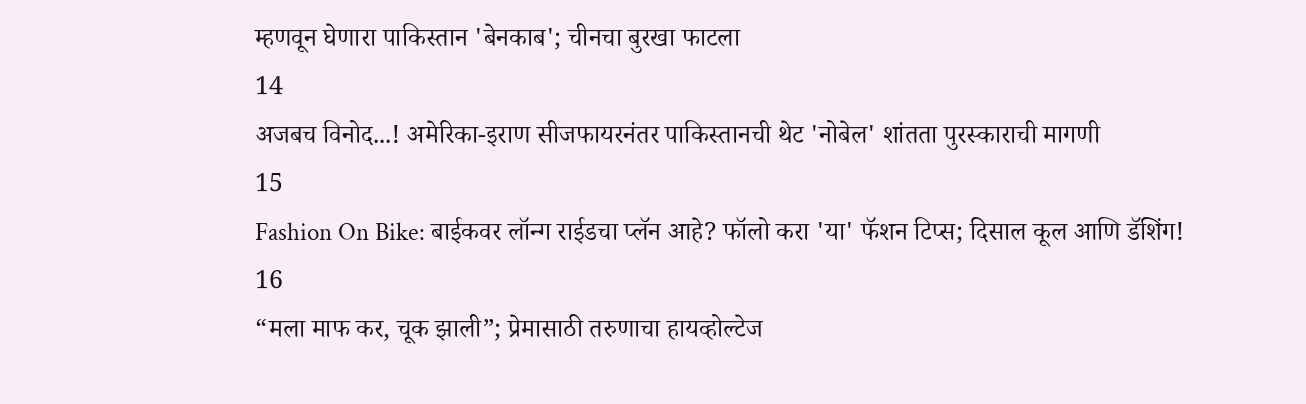म्हणवून घेणारा पाकिस्तान 'बेनकाब'; चीनचा बुरखा फाटला
14
अजबच विनोद...! अमेरिका-इराण सीजफायरनंतर पाकिस्तानची थेट 'नोबेल' शांतता पुरस्काराची मागणी
15
Fashion On Bike: बाईकवर लॉन्ग राईडचा प्लॅन आहे? फॉलो करा 'या' फॅशन टिप्स; दिसाल कूल आणि डॅशिंग!
16
“मला माफ कर, चूक झाली”; प्रेमासाठी तरुणाचा हायव्होल्टेज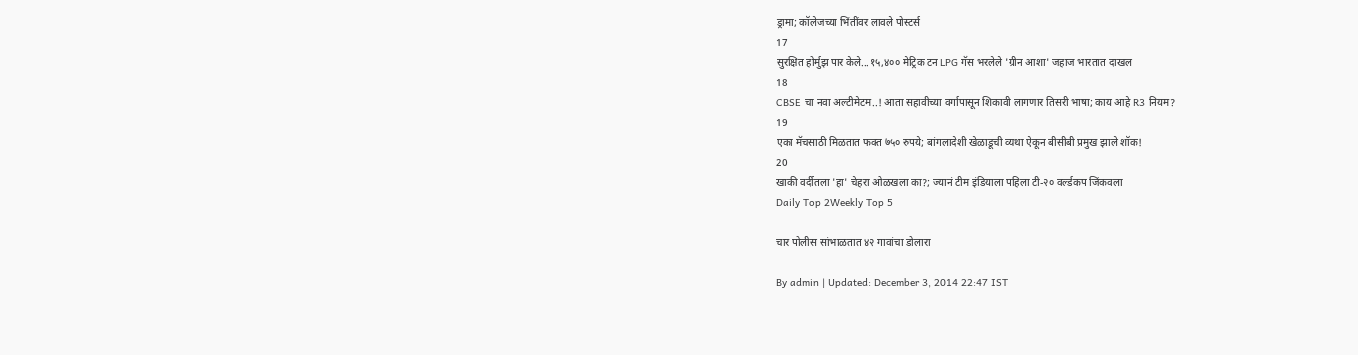ड्रामा; कॉलेजच्या भिंतींवर लावले पोस्टर्स
17
सुरक्षित होर्मुझ पार केले...१५,४०० मेट्रिक टन LPG गॅस भरलेले 'ग्रीन आशा' जहाज भारतात दाखल
18
CBSE चा नवा अल्टीमेटम..! आता सहावीच्या वर्गापासून शिकावी लागणार तिसरी भाषा; काय आहे R3 नियम?
19
एका मॅचसाठी मिळतात फक्त ७५० रुपये; बांगलादेशी खेळाडूची व्यथा ऐकून बीसीबी प्रमुख झाले शॉक!
20
खाकी वर्दीतला 'हा' चेहरा ओळखला का?; ज्यानं टीम इंडियाला पहिला टी-२० वर्ल्डकप जिंकवला
Daily Top 2Weekly Top 5

चार पोलीस सांभाळतात ४२ गावांचा डोलारा

By admin | Updated: December 3, 2014 22:47 IST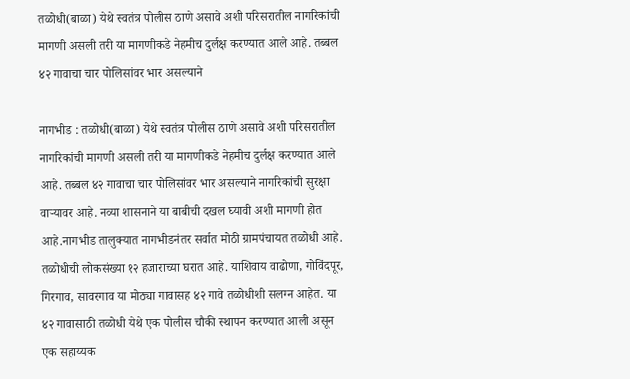तळोधी(बाळा) येथे स्वतंत्र पोलीस ठाणे असावे अशी परिसरातील नागरिकांची मागणी असली तरी या मागणीकडे नेहमीच दुर्लक्ष करण्यात आले आहे. तब्बल ४२ गावाचा चार पोलिसांवर भार असल्याने

नागभीड : तळोधी(बाळा) येथे स्वतंत्र पोलीस ठाणे असावे अशी परिसरातील नागरिकांची मागणी असली तरी या मागणीकडे नेहमीच दुर्लक्ष करण्यात आले आहे. तब्बल ४२ गावाचा चार पोलिसांवर भार असल्याने नागरिकांची सुरक्षा वाऱ्यावर आहे. नव्या शासनाने या बाबीची दखल घ्यावी अशी मागणी होत आहे.नागभीड तालुक्यात नागभीडनंतर सर्वात मोठी ग्रामपंचायत तळोधी आहे. तळोधीची लोकसंख्या १२ हजाराच्या घरात आहे. याशिवाय वाढोणा, गोविंदपूर, गिरगाव, सावरगाव या मोठ्या गावासह ४२ गावे तळोधीशी सलग्न आहेत. या ४२ गावासाठी तळोधी येथे एक पोलीस चौकी स्थापन करण्यात आली असून एक सहाय्यक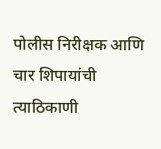पोलीस निरीक्षक आणि चार शिपायांची त्याठिकाणी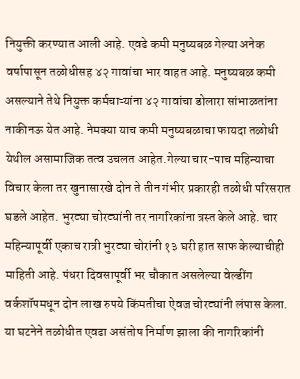नियुक्ती करण्यात आली आहे. एवढे कमी मनुष्यबळ गेल्या अनेक वर्षापासून तळोधीसह ४२ गावांचा भार वाहत आहे. मनुष्यबळ कमी असल्याने तेथे नियुक्त कर्मचाऱ्यांना ४२ गावांचा डोलारा सांभाळतांना नाकीनऊ येत आहे. नेमक्या याच कमी मनुष्यबळाचा फायदा तळोधी येथील असामाजिक तत्व उचलत आहेत.गेल्या चार-पाच महिन्याचा विचार केला तर खुनासारखे दोन ते तीन गंभीर प्रकारही तळोधी परिसरात घडले आहेत. भुरट्या चोरट्यांनी तर नागरिकांना त्रस्त केले आहे. चार महिन्यापूर्वी एकाच रात्री भुरट्या चोरांनी १३ घरी हात साफ केल्याचीही माहिती आहे. पंधरा दिवसापूर्वी भर चौकात असलेल्या वेल्डींग वर्कशॉपमधून दोन लाख रुपये किंमतीचा ऐवज चोरट्यांनी लंपास केला. या घटनेने तळोधीत एवढा असंतोष निर्माण झाला की नागरिकांनी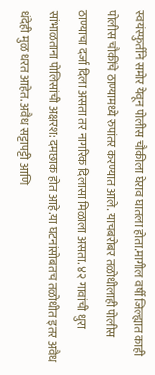स्वयंस्फुर्तीने समोर येवून पोलीस चौकीला घेराव घातला होता.मागील वर्षी जिल्ह्यात काही पोलीस चौकींचे ठाण्यामध्ये रुपांतर करण्यात आले. याचबरोबर तळोधीलाही पोलीस ठाण्याचा दर्जा दिला असता तर नागरिक दिलासा मिळाला असता. ४२ गावांची धुरा सांभाळताना पोलिसांची अक्षरश: दमछाक होत आहे.या घटनांसोबतच तळोधीत इतर अवैध धंदेही मुळ धरत आहेत. अवैध सट्टापट्टी आणि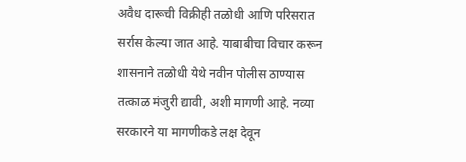अवैध दारूची विक्रीही तळोधी आणि परिसरात सर्रास केल्या जात आहे. याबाबीचा विचार करून शासनाने तळोधी येथे नवीन पोलीस ठाण्यास तत्काळ मंजुरी द्यावी, अशी मागणी आहे. नव्या सरकारने या मागणीकडे लक्ष देवून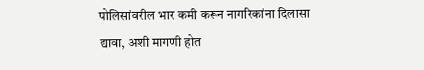पोलिसांवरील भार कमी करून नागरिकांना दिलासा द्यावा, अशी मागणी होत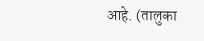आहे. (तालुका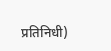प्रतिनिधी)